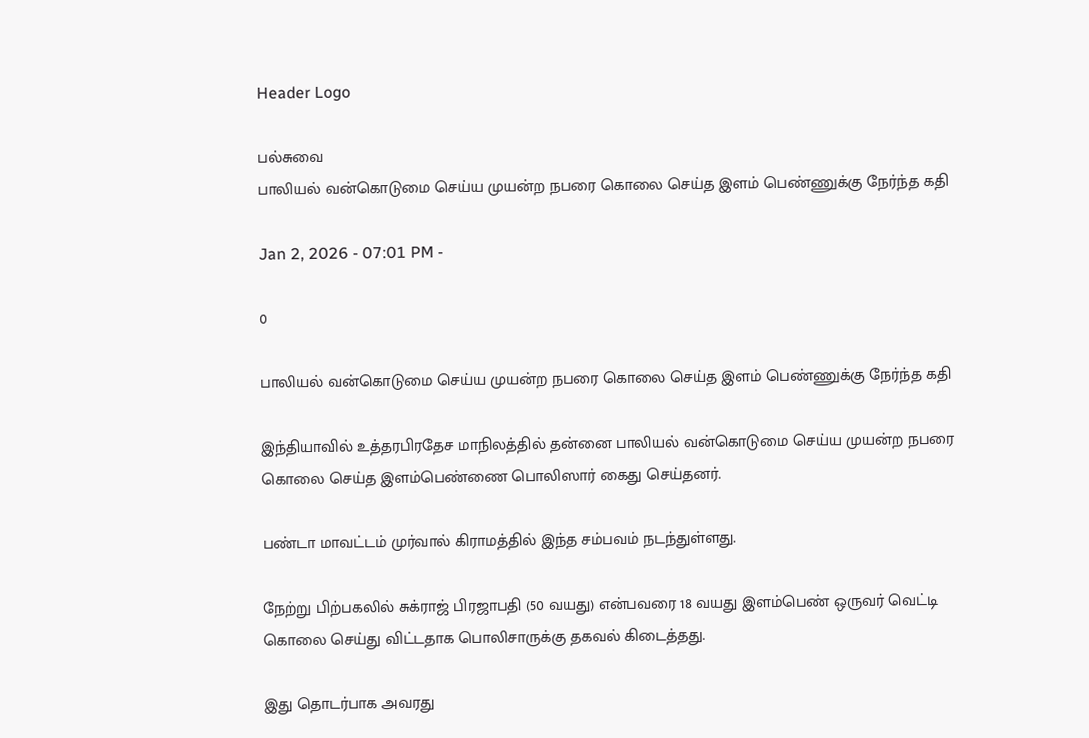Header Logo

பல்சுவை
பாலியல் வன்கொடுமை செய்ய முயன்ற நபரை கொலை செய்த இளம் பெண்ணுக்கு நேர்ந்த கதி

Jan 2, 2026 - 07:01 PM -

0

பாலியல் வன்கொடுமை செய்ய முயன்ற நபரை கொலை செய்த இளம் பெண்ணுக்கு நேர்ந்த கதி

இந்தியாவில் உத்தரபிரதேச மாநிலத்தில் தன்னை பாலியல் வன்கொடுமை செய்ய முயன்ற நபரை கொலை செய்த இளம்பெண்ணை பொலிஸார் கைது செய்தனர்.

பண்டா மாவட்டம் முர்வால் கிராமத்தில் இந்த சம்பவம் நடந்துள்ளது.

நேற்று பிற்பகலில் சுக்ராஜ் பிரஜாபதி (50 வயது) என்பவரை 18 வயது இளம்பெண் ஒருவர் வெட்டி கொலை செய்து விட்டதாக பொலிசாருக்கு தகவல் கிடைத்தது.

இது தொடர்பாக அவரது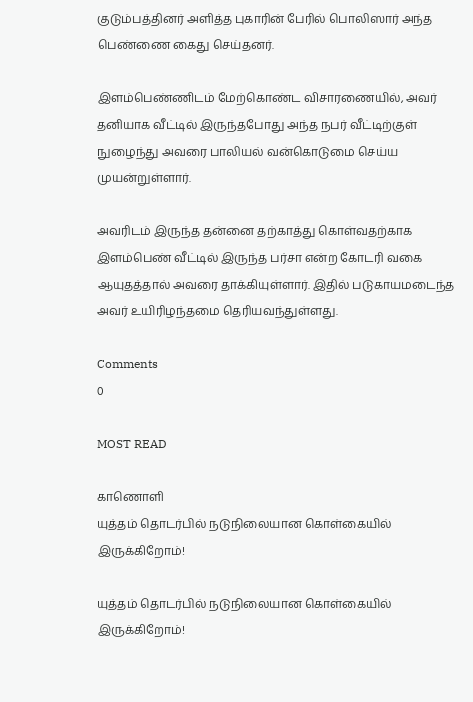குடும்பத்தினர் அளித்த புகாரின் பேரில் பொலிஸார் அந்த பெண்ணை கைது செய்தனர்.

இளம்பெண்ணிடம் மேற்கொண்ட விசாரணையில், அவர் தனியாக வீட்டில் இருந்தபோது அந்த நபர் வீட்டிற்குள் நுழைந்து அவரை பாலியல் வன்கொடுமை செய்ய முயன்றுள்ளார்.

அவரிடம் இருந்த தன்னை தற்காத்து கொள்வதற்காக இளம்பெண் வீட்டில் இருந்த பர்சா என்ற கோடரி வகை ஆயுதத்தால் அவரை தாக்கியுள்ளார். இதில் படுகாயமடைந்த அவர் உயிரிழந்தமை தெரியவந்துள்ளது.

Comments
0

MOST READ

காணொளி
யுத்தம் தொடர்பில் நடுநிலையான கொள்கையில் இருக்கிறோம்!

யுத்தம் தொடர்பில் நடுநிலையான கொள்கையில் இருக்கிறோம்!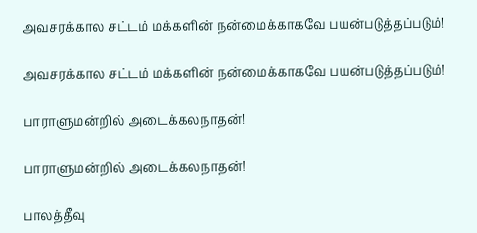அவசரக்கால சட்டம் மக்களின் நன்மைக்காகவே பயன்படுத்தப்படும்!

அவசரக்கால சட்டம் மக்களின் நன்மைக்காகவே பயன்படுத்தப்படும்!

பாராளுமன்றில் அடைக்கலநாதன்!

பாராளுமன்றில் அடைக்கலநாதன்!

பாலத்தீவு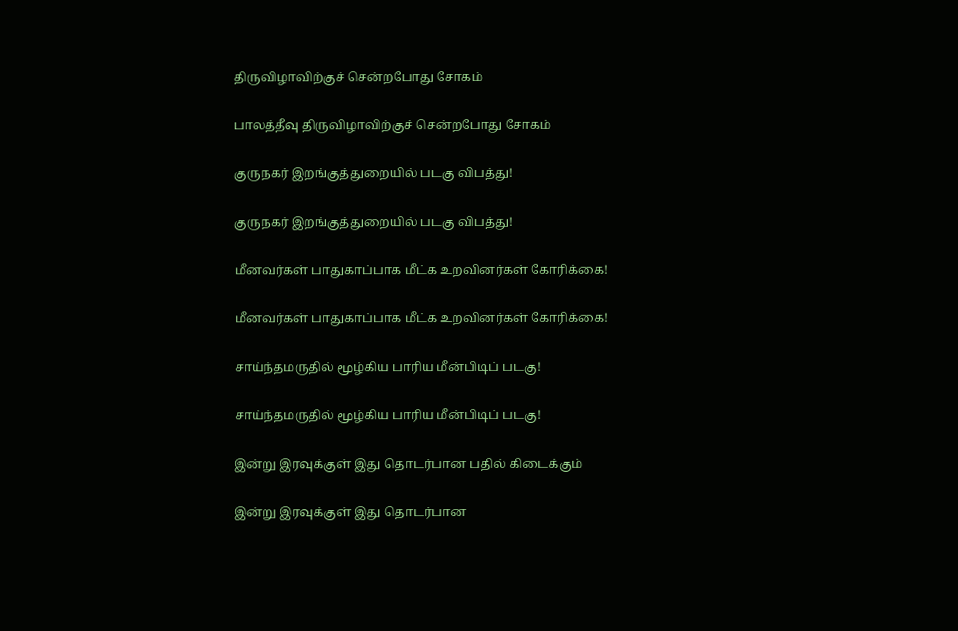திருவிழாவிற்குச் சென்றபோது சோகம்

பாலத்தீவு திருவிழாவிற்குச் சென்றபோது சோகம்

குருநகர் இறங்குத்துறையில் படகு விபத்து!

குருநகர் இறங்குத்துறையில் படகு விபத்து!

மீனவர்கள் பாதுகாப்பாக மீட்க உறவினர்கள் கோரிக்கை!

மீனவர்கள் பாதுகாப்பாக மீட்க உறவினர்கள் கோரிக்கை!

சாய்ந்தமருதில் மூழ்கிய பாரிய மீன்பிடிப் படகு!

சாய்ந்தமருதில் மூழ்கிய பாரிய மீன்பிடிப் படகு!

இன்று இரவுக்குள் இது தொடர்பான பதில் கிடைக்கும்

இன்று இரவுக்குள் இது தொடர்பான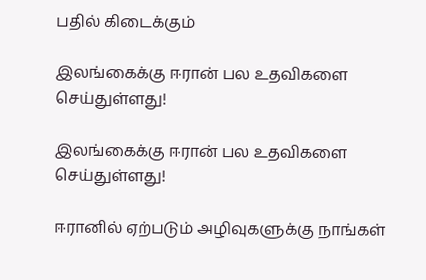பதில் கிடைக்கும்

இலங்கைக்கு ஈரான் பல உதவிகளை செய்துள்ளது!

இலங்கைக்கு ஈரான் பல உதவிகளை செய்துள்ளது!

ஈரானில் ஏற்படும் அழிவுகளுக்கு நாங்கள்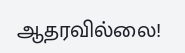ஆதரவில்லை!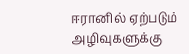ஈரானில் ஏற்படும் அழிவுகளுக்கு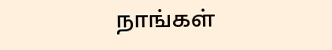நாங்கள்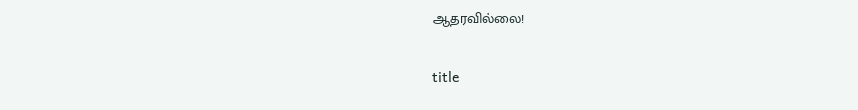ஆதரவில்லை!

title